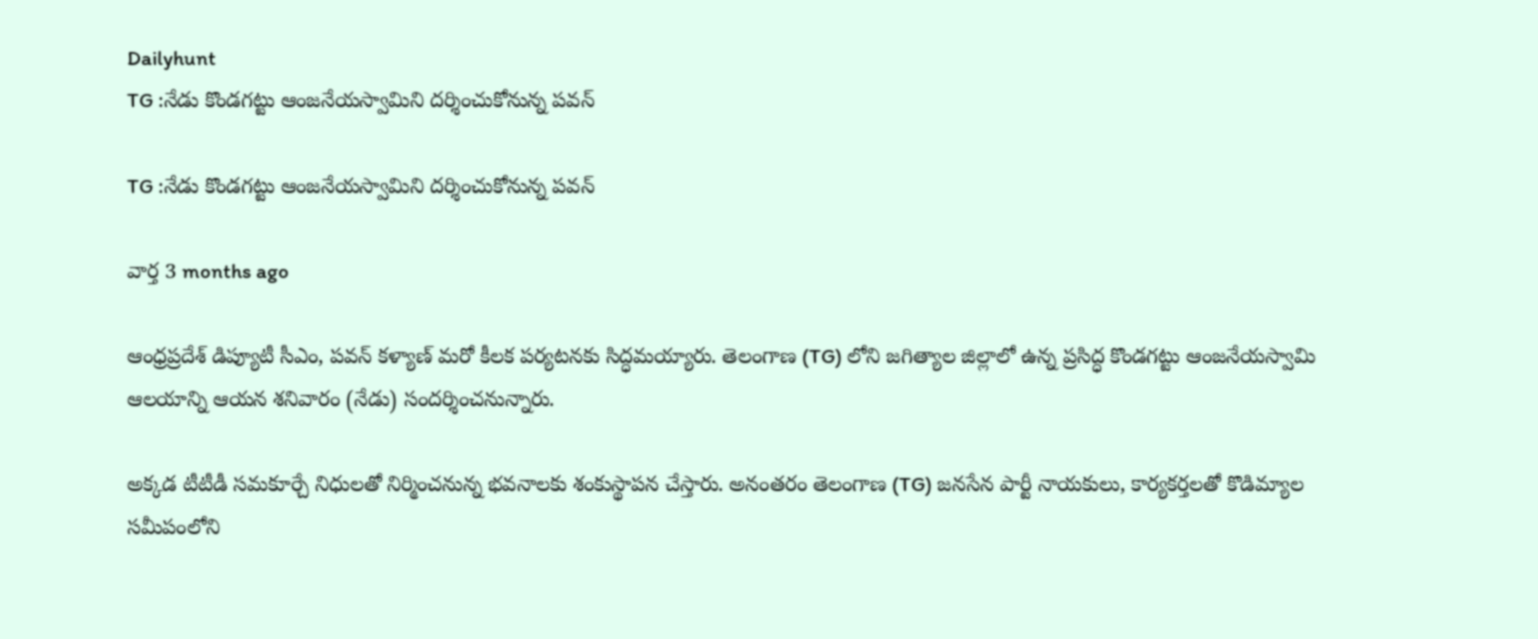Dailyhunt
TG :నేడు కొండగట్టు ఆంజనేయస్వామిని దర్శించుకోనున్న పవన్

TG :నేడు కొండగట్టు ఆంజనేయస్వామిని దర్శించుకోనున్న పవన్

వార్త 3 months ago

ఆంధ్రప్రదేశ్ డిప్యూటీ సీఎం, పవన్ కళ్యాణ్ మరో కీలక పర్యటనకు సిద్ధమయ్యారు. తెలంగాణ (TG) లోని జగిత్యాల జిల్లాలో ఉన్న ప్రసిద్ధ కొండగట్టు ఆంజనేయస్వామి ఆలయాన్ని ఆయన శనివారం (నేడు) సందర్శించనున్నారు.

అక్కడ టీటీడీ సమకూర్చే నిధులతో నిర్మించనున్న భవనాలకు శంకుస్థాపన చేస్తారు. అనంతరం తెలంగాణ (TG) జనసేన పార్టీ నాయకులు, కార్యకర్తలతో కొడిమ్యాల సమీపంలోని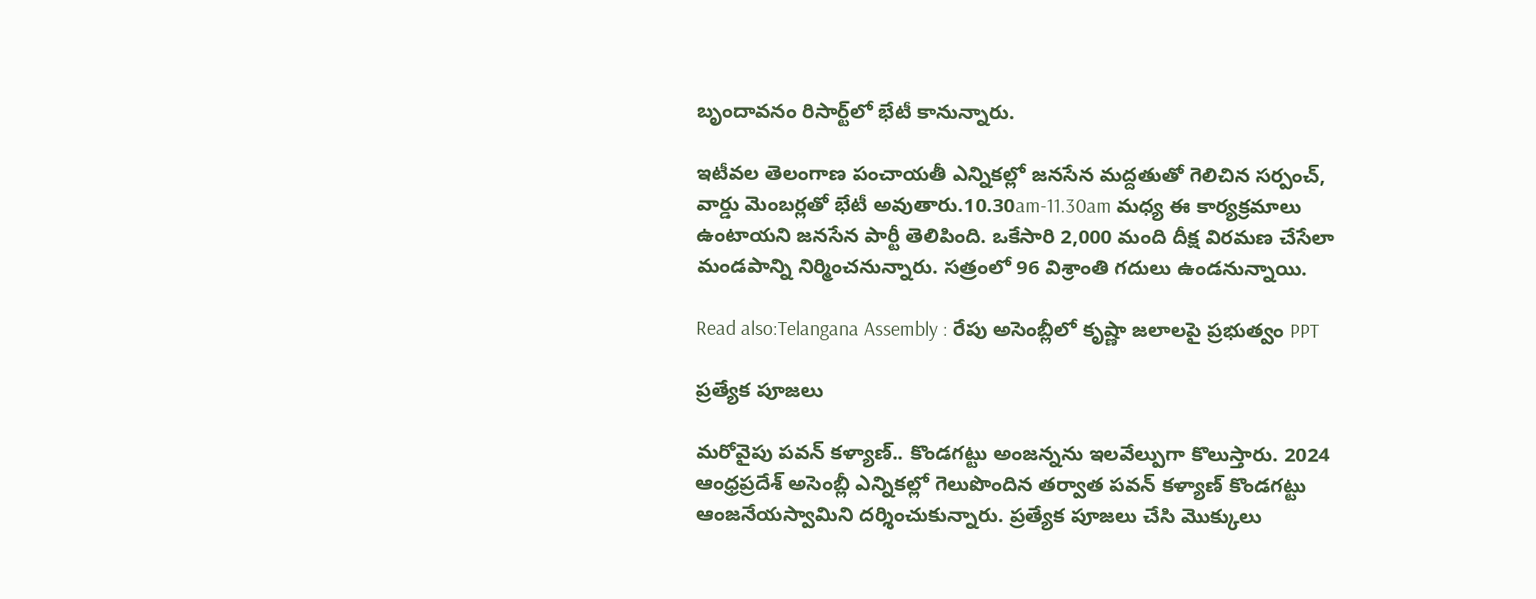బృందావనం రిసార్ట్‌లో భేటీ కానున్నారు.

ఇటీవల తెలంగాణ పంచాయతీ ఎన్నికల్లో జనసేన మద్దతుతో గెలిచిన సర్పంచ్, వార్డు మెంబర్లతో భేటీ అవుతారు.10.30am-11.30am మధ్య ఈ కార్యక్రమాలు ఉంటాయని జనసేన పార్టీ తెలిపింది. ఒకేసారి 2,000 మంది దీక్ష విరమణ చేసేలా మండపాన్ని నిర్మించనున్నారు. సత్రంలో 96 విశ్రాంతి గదులు ఉండనున్నాయి.

Read also:Telangana Assembly : రేపు అసెంబ్లీలో కృష్ణా జలాలపై ప్రభుత్వం PPT

ప్రత్యేక పూజలు

మరోవైపు పవన్ కళ్యాణ్.. కొండగట్టు అంజన్నను ఇలవేల్పుగా కొలుస్తారు. 2024 ఆంధ్రప్రదేశ్ అసెంబ్లీ ఎన్నికల్లో గెలుపొందిన తర్వాత పవన్ కళ్యాణ్ కొండగట్టు ఆంజనేయస్వామిని దర్శించుకున్నారు. ప్రత్యేక పూజలు చేసి మొక్కులు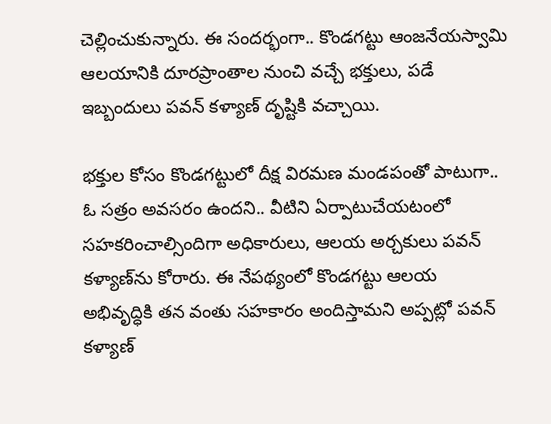చెల్లించుకున్నారు. ఈ సందర్భంగా.. కొండగట్టు ఆంజనేయస్వామి ఆలయానికి దూరప్రాంతాల నుంచి వచ్చే భక్తులు, పడే ఇబ్బందులు పవన్ కళ్యాణ్ దృష్టికి వచ్చాయి.

భక్తుల కోసం కొండగట్టులో దీక్ష విరమణ మండపంతో పాటుగా.. ఓ సత్రం అవసరం ఉందని.. వీటిని ఏర్పాటుచేయటంలో సహకరించాల్సిందిగా అధికారులు, ఆలయ అర్చకులు పవన్ కళ్యాణ్‌ను కోరారు. ఈ నేపథ్యంలో కొండగట్టు ఆలయ అభివృద్ధికి తన వంతు సహకారం అందిస్తామని అప్పట్లో పవన్ కళ్యాణ్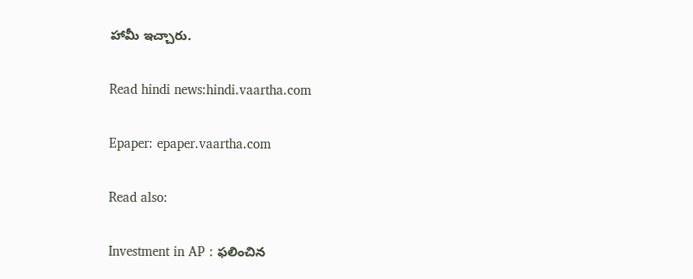హామీ ఇచ్చారు.

Read hindi news:hindi.vaartha.com

Epaper: epaper.vaartha.com

Read also:

Investment in AP : ఫలించిన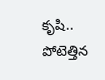కృషి.. పోటెత్తిన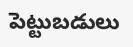పెట్టుబడులు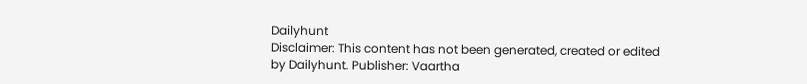Dailyhunt
Disclaimer: This content has not been generated, created or edited by Dailyhunt. Publisher: Vaartha